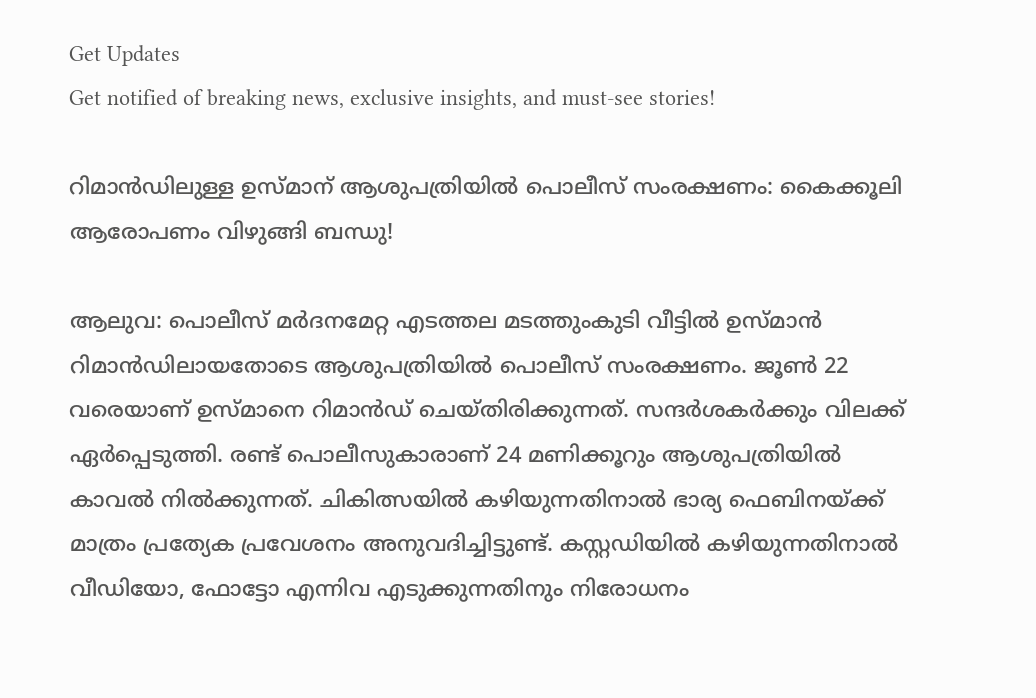Get Updates
Get notified of breaking news, exclusive insights, and must-see stories!

റിമാൻഡിലുള്ള ഉസ്മാന് ആശുപത്രിയിൽ പൊലീസ് സംരക്ഷണം: കൈക്കൂലി ആരോപണം വിഴുങ്ങി ബന്ധു!

ആലുവ: പൊലീസ് മർദനമേറ്റ എടത്തല മടത്തുംകുടി വീട്ടിൽ ഉസ്മാൻ റിമാൻഡിലായതോടെ ആശുപത്രിയിൽ പൊലീസ് സംരക്ഷണം. ജൂൺ 22 വരെയാണ് ഉസ്മാനെ റിമാൻഡ് ചെയ്തിരിക്കുന്നത്. സന്ദർശകർക്കും വിലക്ക് ഏർപ്പെടുത്തി. രണ്ട് പൊലീസുകാരാണ് 24 മണിക്കൂറും ആശുപത്രിയിൽ കാവൽ നിൽക്കുന്നത്. ചികിത്സയിൽ കഴിയുന്നതിനാൽ ഭാര്യ ഫെബിനയ്ക്ക് മാത്രം പ്രത്യേക പ്രവേശനം അനുവദിച്ചിട്ടുണ്ട്. കസ്റ്റഡിയിൽ കഴിയുന്നതിനാൽ വീഡിയോ, ഫോട്ടോ എന്നിവ എടുക്കുന്നതിനും നിരോധനം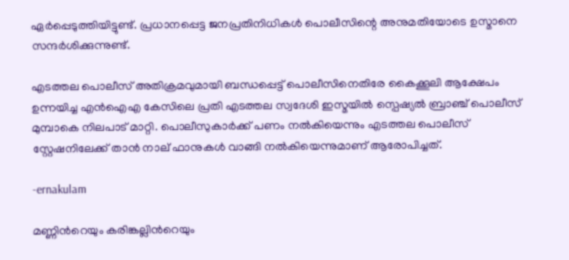ഏർപ്പെടുത്തിയിട്ടുണ്ട്. പ്രധാനപ്പെട്ട ജനപ്രതിനിധികൾ പൊലീസിന്റെ അനുമതിയോടെ ഉസ്മാനെ സന്ദർശിക്കുന്നുണ്ട്.

എടത്തല പൊലീസ് അതിക്രമവുമായി ബന്ധപ്പെട്ട് പൊലീസിനെതിരേ കൈക്കൂലി ആക്ഷേപം ഉന്നയിച്ച എൻഐഎ കേസിലെ പ്രതി എടത്തല സ്വദേശി ഇസ്മയിൽ സ്പെഷ്യൽ ബ്രാഞ്ച് പൊലീസ് മുമ്പാകെ നിലപാട് മാറ്റി. പൊലീസുകാർക്ക് പണം നൽകിയെന്നും എടത്തല പൊലീസ് സ്റ്റേഷനിലേക്ക് താൻ നാല് ഫാനുകൾ വാങ്ങി നൽകിയെന്നുമാണ് ആരോപിച്ചത്.

-ernakulam

മണ്ണിന്‍റെയും കരിങ്കല്ലിന്‍റെയും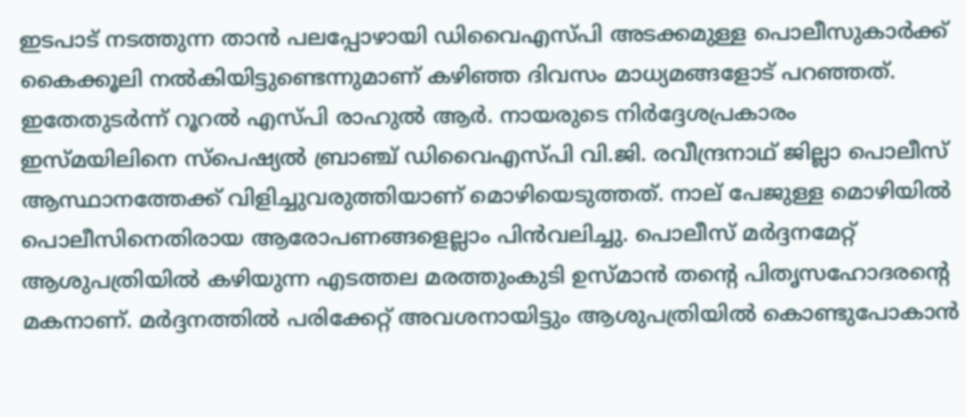ഇടപാട് നടത്തുന്ന താൻ പലപ്പോഴായി ഡിവൈഎസ്പി അടക്കമുള്ള പൊലീസുകാർക്ക് കൈക്കൂലി നൽകിയിട്ടുണ്ടെന്നുമാണ് കഴിഞ്ഞ ദിവസം മാധ്യമങ്ങളോട് പറഞ്ഞത്. ഇതേതുടർന്ന് റൂറൽ എസ്പി രാഹുൽ ആർ. നായരുടെ നിർദ്ദേശപ്രകാരം ഇസ്മയിലിനെ സ്പെഷ്യൽ ബ്രാഞ്ച് ഡിവൈഎസ്പി വി.ജി. രവീന്ദ്രനാഥ് ജില്ലാ പൊലീസ് ആസ്ഥാനത്തേക്ക് വിളിച്ചുവരുത്തിയാണ് മൊഴിയെടുത്തത്. നാല് പേജുള്ള മൊഴിയിൽ പൊലീസിനെതിരായ ആരോപണങ്ങളെല്ലാം പിൻവലിച്ചു. പൊലീസ് മർദ്ദനമേറ്റ് ആശുപത്രിയിൽ കഴിയുന്ന എടത്തല മരത്തുംകുടി ഉസ്മാൻ തന്‍റെ പിതൃസഹോദരന്‍റെ മകനാണ്. മർദ്ദനത്തിൽ പരിക്കേറ്റ് അവശനായിട്ടും ആശുപത്രിയിൽ കൊണ്ടുപോകാൻ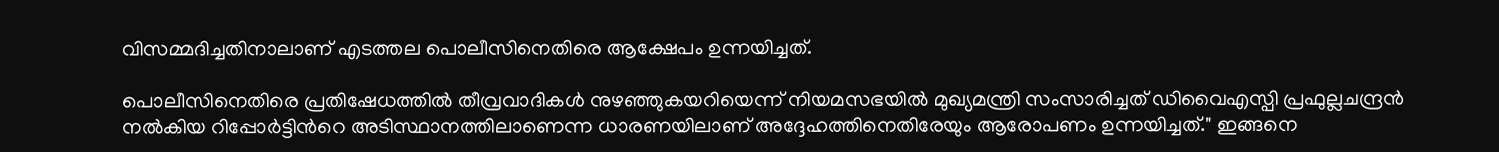വിസമ്മദിച്ചതിനാലാണ് എടത്തല പൊലീസിനെതിരെ ആക്ഷേപം ഉന്നയിച്ചത്.

പൊലീസിനെതിരെ പ്രതിഷേധത്തിൽ തീവ്രവാദികൾ നുഴഞ്ഞുകയറിയെന്ന് നിയമസഭയിൽ മുഖ്യമന്ത്രി സംസാരിച്ചത് ഡിവൈഎസ്പി പ്രഫുല്ലചന്ദ്രൻ നൽകിയ റിപ്പോർട്ടിന്‍റെ അടിസ്ഥാനത്തിലാണെന്ന ധാരണയിലാണ് അദ്ദേഹത്തിനെതിരേയും ആരോപണം ഉന്നയിച്ചത്." ഇങ്ങനെ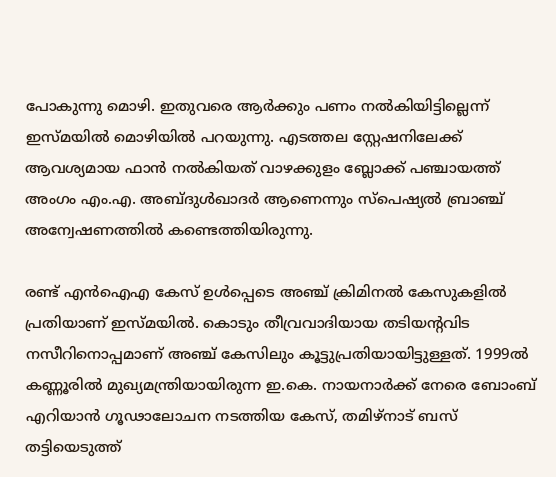പോകുന്നു മൊഴി. ഇതുവരെ ആർക്കും പണം നൽകിയിട്ടില്ലെന്ന് ഇസ്മയിൽ മൊഴിയിൽ പറയുന്നു. എടത്തല സ്റ്റേഷനിലേക്ക് ആവശ്യമായ ഫാൻ നൽകിയത് വാഴക്കുളം ബ്ലോക്ക് പഞ്ചായത്ത് അംഗം എം.എ. അബ്ദുൾഖാദർ ആണെന്നും സ്പെഷ്യൽ ബ്രാഞ്ച് അന്വേഷണത്തിൽ കണ്ടെത്തിയിരുന്നു.

രണ്ട് എൻഐഎ കേസ് ഉൾപ്പെടെ അഞ്ച് ക്രിമിനൽ കേസുകളിൽ പ്രതിയാണ് ഇസ്മയിൽ. കൊടും തീവ്രവാദിയായ തടിയന്‍റവിട നസീറിനൊപ്പമാണ് അഞ്ച് കേസിലും കൂട്ടുപ്രതിയായിട്ടുള്ളത്. 1999ൽ കണ്ണൂരിൽ മുഖ്യമന്ത്രിയായിരുന്ന ഇ.കെ. നായനാർക്ക് നേരെ ബോംബ് എറിയാൻ ഗൂഢാലോചന നടത്തിയ കേസ്, തമിഴ്നാട് ബസ് തട്ടിയെടുത്ത്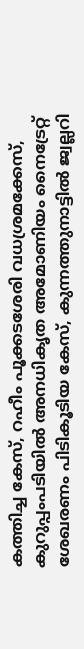കത്തിച്ച കേസ്, റഹീം പൂക്കടശേരി വധശ്രമക്കേസ്, കുറുപ്പംപടിയിൽ അനധികൃത അമോണിയം നൈട്രേറ്റ് ശേഖരണം പിടികൂടിയ കേസ്, കുന്നത്തുനാട്ടിൽ ജ്വല്ലറി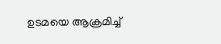ഉടമയെ ആക്രമിച്ച്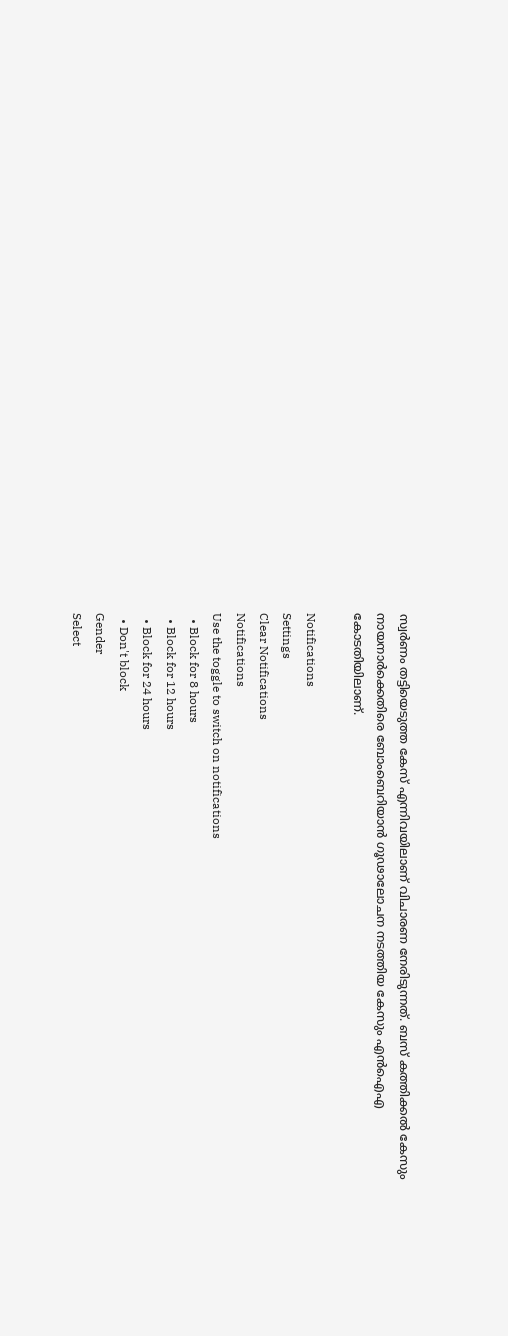സ്വർണം തട്ടിയെടുത്ത കേസ് എന്നിവയിലാണ് വിചാരണ നേരിടുന്നത്. ബസ് കത്തിക്കൽ കേസും നായനാർക്കെതിരെ ബോംബെറിയാൻ ഗൂഢാലോചന നടത്തിയ കേസും എൻഐഎ കോടതിയിലാണ്.

Notifications
Settings
Clear Notifications
Notifications
Use the toggle to switch on notifications
  • Block for 8 hours
  • Block for 12 hours
  • Block for 24 hours
  • Don't block
Gender
Select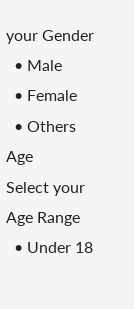your Gender
  • Male
  • Female
  • Others
Age
Select your Age Range
  • Under 18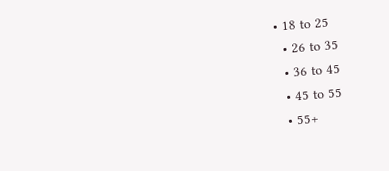• 18 to 25
  • 26 to 35
  • 36 to 45
  • 45 to 55
  • 55+